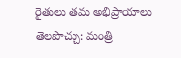రైతులు తమ అభిప్రాయాలు తెలపొచ్చు: మంత్రి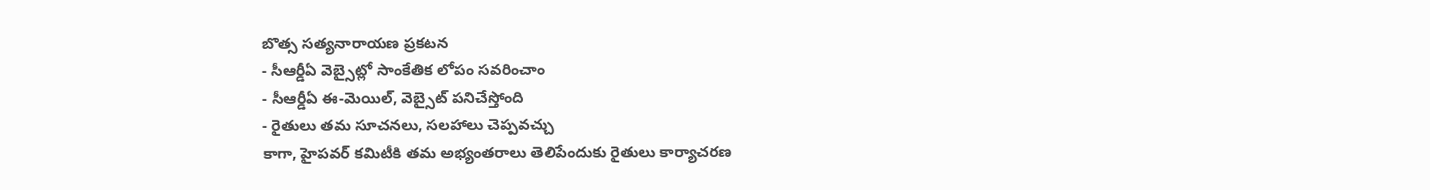బొత్స సత్యనారాయణ ప్రకటన
- సీఆర్డీఏ వెబ్సైట్లో సాంకేతిక లోపం సవరించాం
- సీఆర్డీఏ ఈ-మెయిల్, వెబ్సైట్ పనిచేస్తోంది
- రైతులు తమ సూచనలు, సలహాలు చెప్పవచ్చు
కాగా, హైపవర్ కమిటీకి తమ అభ్యంతరాలు తెలిపేందుకు రైతులు కార్యాచరణ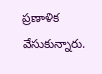ప్రణాళిక వేసుకున్నారు.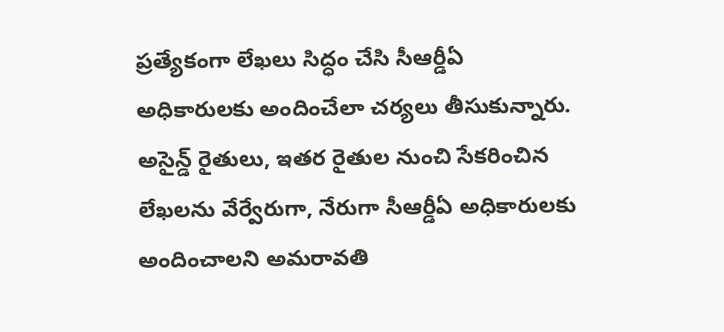ప్రత్యేకంగా లేఖలు సిద్ధం చేసి సీఆర్డీఏ అధికారులకు అందించేలా చర్యలు తీసుకున్నారు. అసైన్డ్ రైతులు, ఇతర రైతుల నుంచి సేకరించిన లేఖలను వేర్వేరుగా, నేరుగా సీఆర్డీఏ అధికారులకు అందించాలని అమరావతి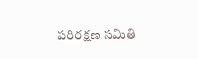పరిరక్షణ సమితి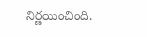నిర్ణయించింది.